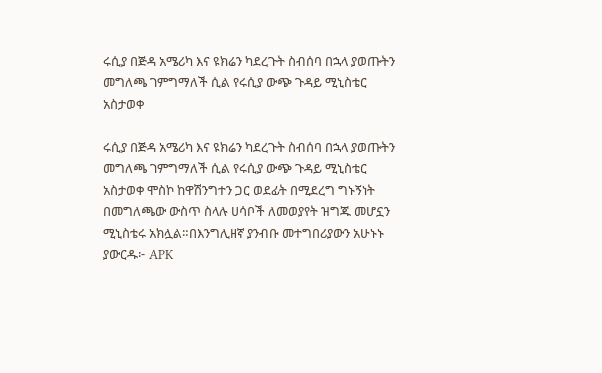ሩሲያ በጅዳ አሜሪካ እና ዩክሬን ካደረጉት ስብሰባ በኋላ ያወጡትን መግለጫ ገምግማለች ሲል የሩሲያ ውጭ ጉዳይ ሚኒስቴር አስታወቀ

ሩሲያ በጅዳ አሜሪካ እና ዩክሬን ካደረጉት ስብሰባ በኋላ ያወጡትን መግለጫ ገምግማለች ሲል የሩሲያ ውጭ ጉዳይ ሚኒስቴር አስታወቀ ሞስኮ ከዋሽንግተን ጋር ወደፊት በሚደረግ ግኑኝነት በመግለጫው ውስጥ ስላሉ ሀሳቦች ለመወያየት ዝግጁ መሆኗን ሚኒስቴሩ አክሏል።በእንግሊዘኛ ያንብቡ መተግበሪያውን አሁኑኑ ያውርዱ፦ APK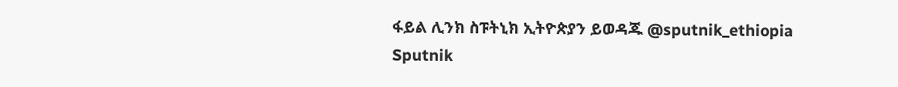ፋይል ሊንክ ስፑትኒክ ኢትዮጵያን ይወዳጁ @sputnik_ethiopia
Sputnik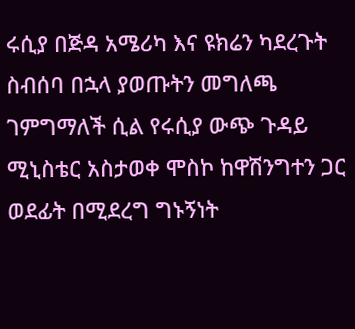ሩሲያ በጅዳ አሜሪካ እና ዩክሬን ካደረጉት ስብሰባ በኋላ ያወጡትን መግለጫ ገምግማለች ሲል የሩሲያ ውጭ ጉዳይ ሚኒስቴር አስታወቀ ሞስኮ ከዋሽንግተን ጋር ወደፊት በሚደረግ ግኑኝነት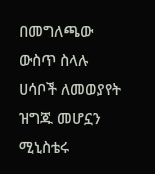በመግለጫው ውስጥ ስላሉ ሀሳቦች ለመወያየት ዝግጁ መሆኗን ሚኒስቴሩ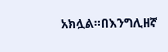አክሏል።በእንግሊዘኛ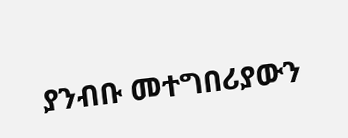ያንብቡ መተግበሪያውን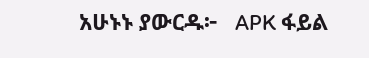አሁኑኑ ያውርዱ፦   APK ፋይል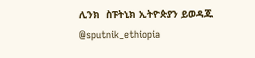ሊንክ  ስፑትኒክ ኢትዮጵያን ይወዳጁ @sputnik_ethiopia